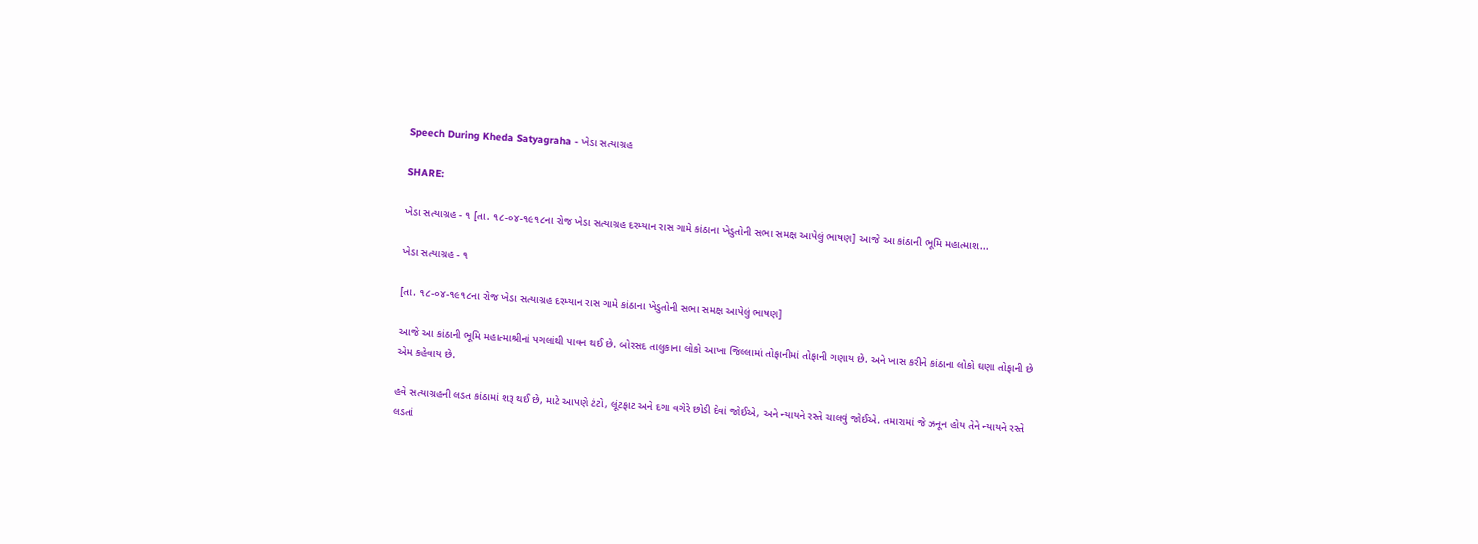Speech During Kheda Satyagraha - ખેડા સત્યાગ્રહ

SHARE:

ખેડા સત્યાગ્રહ - ૧ [તા. ૧૮-૦૪-૧૯૧૮ના રોજ ખેડા સત્યાગ્રહ દરમ્યાન રાસ ગામે કાંઠાના ખેડુતોની સભા સમક્ષ આપેલું ભાષણ] આજે આ કાંઠાની ભૂમિ મહાત્માશ...

ખેડા સત્યાગ્રહ - ૧

[તા. ૧૮-૦૪-૧૯૧૮ના રોજ ખેડા સત્યાગ્રહ દરમ્યાન રાસ ગામે કાંઠાના ખેડુતોની સભા સમક્ષ આપેલું ભાષણ]

આજે આ કાંઠાની ભૂમિ મહાત્માશ્રીનાં પગલાંથી પાવન થઈ છે. બોરસદ તાલુકાના લોકો આખા જિલ્લામાં તોફાનીમાં તોફાની ગણાય છે. અને ખાસ કરીને કાંઠાના લોકો ઘણા તોફાની છે એમ કહેવાય છે.

હવે સત્યાગ્રહની લડત કાંઠામાં શરૂ થઈ છે, માટે આપણે ટંટો, લૂંટફાટ અને દગા વગેરે છોડી દેવાં જોઈએ, અને ન્યાયને રસ્તે ચાલવું જોઈએ. તમારામાં જે ઝનૂન હોય તેને ન્યાયને રસ્તે લડતાં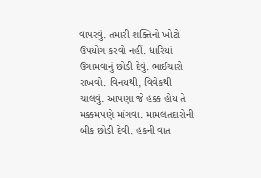વાપરવું. તમારી શક્તિનો ખોટો ઉપયોગ કરવો નહીં. ધારિયાં ઉગામવાનું છોડી દેવું. ભાઈચારો રાખવો. વિનયથી, વિવેકથી ચાલવું. આપણા જે હક્ક હોય તે મક્કમપણે માંગવા. મામલતદારોની બીક છોડી દેવી. હકની વાત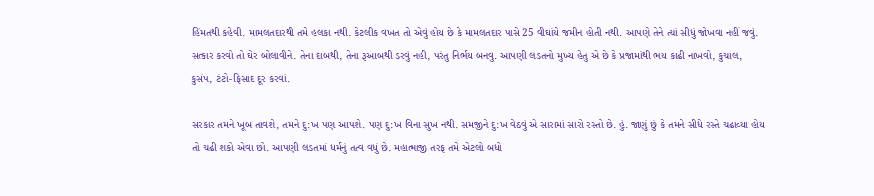હિંમતથી કહેવી. મામલતદારથી તમે હલકા નથી. કેટલીક વખત તો એવું હોય છે કે મામલતદાર પાસે 25 વીઘાંયે જમીન હોતી નથી. આપણે તેને ત્યાં સીધું જોખવા નહીં જવું. સત્કાર કરવો તો ઘેર બોલાવીને. તેના દાબથી, તેના રૂઆબથી ડરવું નહી, પરંતુ નિર્ભય બનવુ. આપણી લડતનો મુખ્ય હેતુ એ છે કે પ્રજામાંથી ભય કાઢી નાખવો, કુચાલ, કુસંપ, ટંટો-ફિસાદ દૂર કરવાં.

સરકાર તમને ખૂબ તાવશે, તમને દુ:ખ પણ આપશે. પણ દુ:ખ વિના સુખ નથી. સમજીને દુ:ખ વેઠવું એ સારામાં સારો રસ્તો છે. હું. જાણું છું કે તમને સીધે રસ્તે ચઢાવ્યા હોય તો ચઢી શકો એવા છો. આપણી લડતમાં ધર્મનું તત્વ વધું છે. મહાત્માજી તરફ તમે એટલો બધો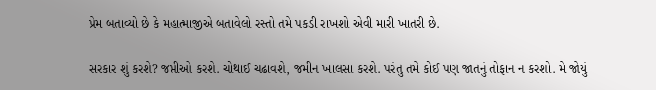પ્રેમ બતાવ્યો છે કે મહાત્માજીએ બતાવેલો રસ્તો તમે પકડી રાખશો એવી મારી ખાતરી છે.

સરકાર શું કરશે? જપ્તીઓ કરશે. ચોથાઈ ચઢાવશે, જમીન ખાલસા કરશે. પરંતુ તમે કોઈ પણ જાતનું તોફાન ન કરશો. મે જોયું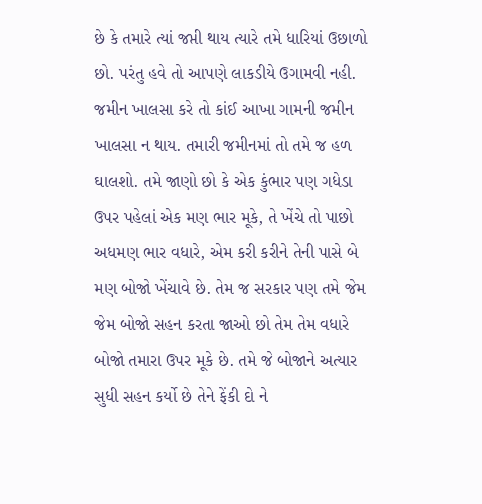છે કે તમારે ત્યાં જપ્તી થાય ત્યારે તમે ધારિયાં ઉછાળો છો. પરંતુ હવે તો આપણે લાકડીયે ઉગામવી નહી. જમીન ખાલસા કરે તો કાંઈ આખા ગામની જમીન ખાલસા ન થાય. તમારી જમીનમાં તો તમે જ હળ ઘાલશો. તમે જાણો છો કે એક કુંભાર પણ ગધેડા ઉપર પહેલાં એક મણ ભાર મૂકે, તે ખેંચે તો પાછો અધમણ ભાર વધારે, એમ કરી કરીને તેની પાસે બે મણ બોજો ખેંચાવે છે. તેમ જ સરકાર પણ તમે જેમ જેમ બોજો સહન કરતા જાઓ છો તેમ તેમ વધારે બોજો તમારા ઉપર મૂકે છે. તમે જે બોજાને અત્યાર સુધી સહન કર્યો છે તેને ફેંકી દો ને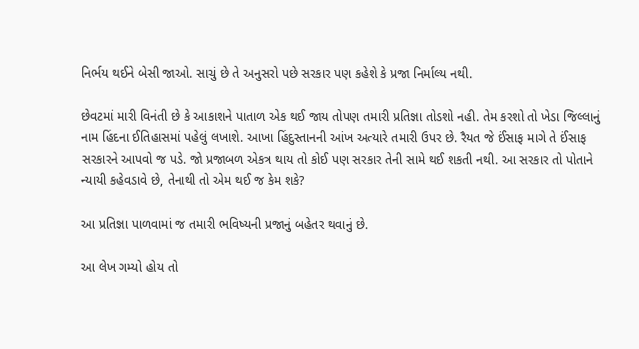નિર્ભય થઈને બેસી જાઓ. સાચું છે તે અનુસરો પછે સરકાર પણ કહેશે કે પ્રજા નિર્માલ્ય નથી.

છેવટમાં મારી વિનંતી છે કે આકાશને પાતાળ એક થઈ જાય તોપણ તમારી પ્રતિજ્ઞા તોડશો નહી. તેમ કરશો તો ખેડા જિલ્લાનું નામ હિંદના ઈતિહાસમાં પહેલું લખાશે. આખા હિંદુસ્તાનની આંખ અત્યારે તમારી ઉપર છે. રૈયત જે ઈંસાફ માગે તે ઈંસાફ સરકારને આપવો જ પડે. જો પ્રજાબળ એકત્ર થાય તો કોઈ પણ સરકાર તેની સામે થઈ શકતી નથી. આ સરકાર તો પોતાને ન્યાયી કહેવડાવે છે, તેનાથી તો એમ થઈ જ કેમ શકે?

આ પ્રતિજ્ઞા પાળવામાં જ તમારી ભવિષ્યની પ્રજાનું બહેતર થવાનું છે.

આ લેખ ગમ્યો હોય તો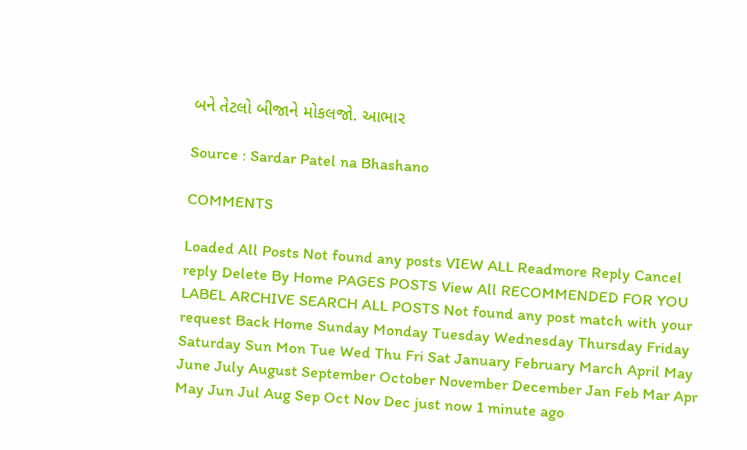બને તેટલો બીજાને મોકલજો. આભાર

Source : Sardar Patel na Bhashano

COMMENTS

Loaded All Posts Not found any posts VIEW ALL Readmore Reply Cancel reply Delete By Home PAGES POSTS View All RECOMMENDED FOR YOU LABEL ARCHIVE SEARCH ALL POSTS Not found any post match with your request Back Home Sunday Monday Tuesday Wednesday Thursday Friday Saturday Sun Mon Tue Wed Thu Fri Sat January February March April May June July August September October November December Jan Feb Mar Apr May Jun Jul Aug Sep Oct Nov Dec just now 1 minute ago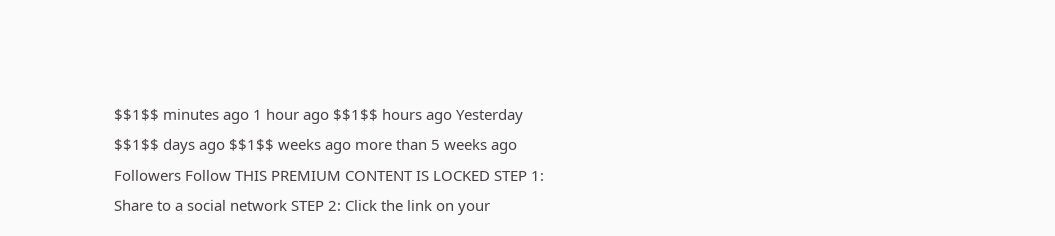$$1$$ minutes ago 1 hour ago $$1$$ hours ago Yesterday $$1$$ days ago $$1$$ weeks ago more than 5 weeks ago Followers Follow THIS PREMIUM CONTENT IS LOCKED STEP 1: Share to a social network STEP 2: Click the link on your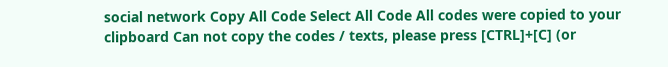social network Copy All Code Select All Code All codes were copied to your clipboard Can not copy the codes / texts, please press [CTRL]+[C] (or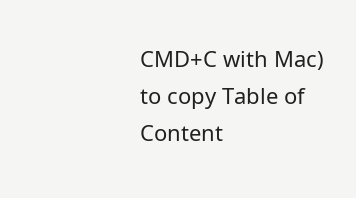CMD+C with Mac) to copy Table of Content